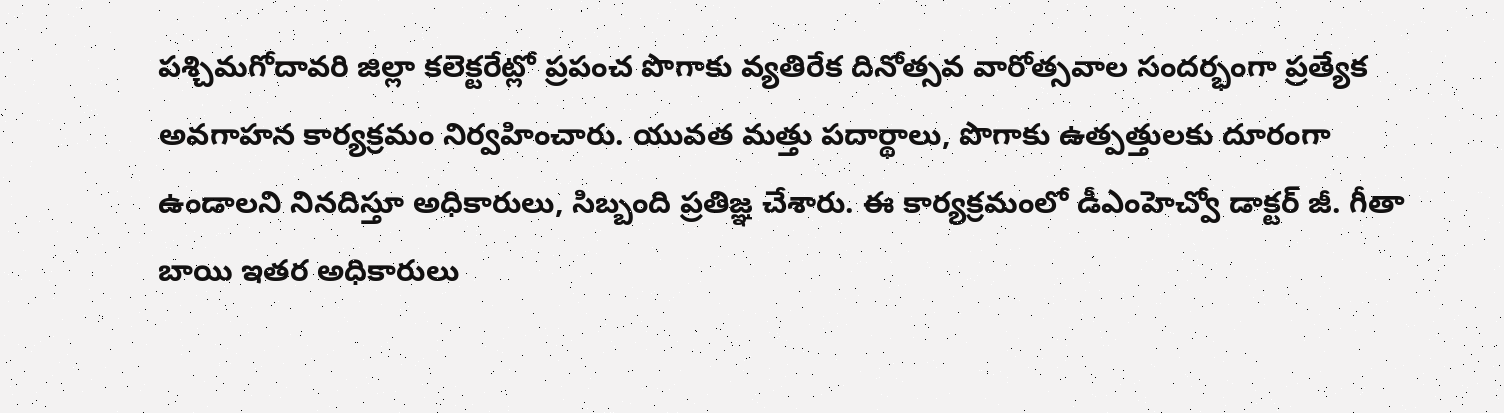పశ్చిమగోదావరి జిల్లా కలెక్టరేట్లో ప్రపంచ పొగాకు వ్యతిరేక దినోత్సవ వారోత్సవాల సందర్భంగా ప్రత్యేక అవగాహన కార్యక్రమం నిర్వహించారు. యువత మత్తు పదార్థాలు, పొగాకు ఉత్పత్తులకు దూరంగా ఉండాలని నినదిస్తూ అధికారులు, సిబ్బంది ప్రతిజ్ఞ చేశారు. ఈ కార్యక్రమంలో డీఎంహెచ్వో డాక్టర్ జీ. గీతా బాయి ఇతర అధికారులు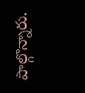పాల్గొన్నారు.